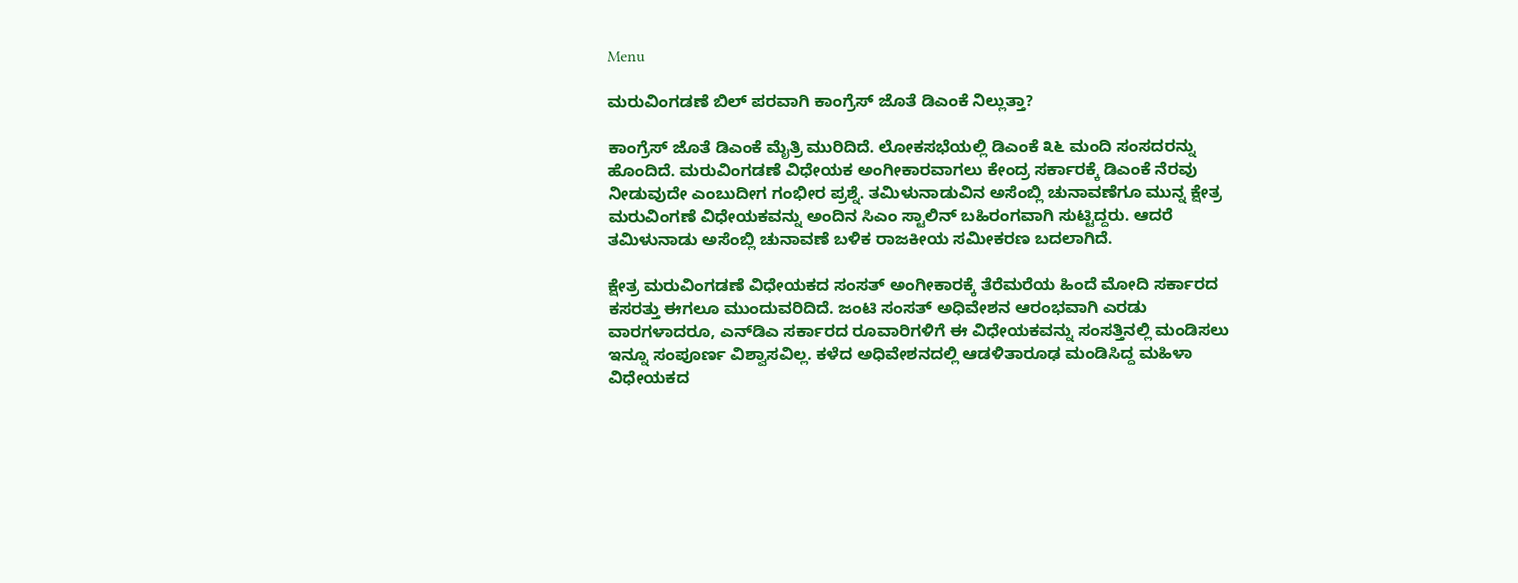Menu

ಮರುವಿಂಗಡಣೆ ಬಿಲ್ ಪರವಾಗಿ ಕಾಂಗ್ರೆಸ್‌ ಜೊತೆ ಡಿಎಂಕೆ ನಿಲ್ಲುತ್ತಾ?

ಕಾಂಗ್ರೆಸ್ ಜೊತೆ ಡಿಎಂಕೆ ಮೈತ್ರಿ ಮುರಿದಿದೆ. ಲೋಕಸಭೆಯಲ್ಲಿ ಡಿಎಂಕೆ ೩೬ ಮಂದಿ ಸಂಸದರನ್ನು ಹೊಂದಿದೆ. ಮರುವಿಂಗಡಣೆ ವಿಧೇಯಕ ಅಂಗೀಕಾರವಾಗಲು ಕೇಂದ್ರ ಸರ್ಕಾರಕ್ಕೆ ಡಿಎಂಕೆ ನೆರವು ನೀಡುವುದೇ ಎಂಬುದೀಗ ಗಂಭೀರ ಪ್ರಶ್ನೆ. ತಮಿಳುನಾಡುವಿನ ಅಸೆಂಬ್ಲಿ ಚುನಾವಣೆಗೂ ಮುನ್ನ ಕ್ಷೇತ್ರ ಮರುವಿಂಗಣೆ ವಿಧೇಯಕವನ್ನು ಅಂದಿನ ಸಿಎಂ ಸ್ಟಾಲಿನ್ ಬಹಿರಂಗವಾಗಿ ಸುಟ್ಟಿದ್ದರು. ಆದರೆ ತಮಿಳುನಾಡು ಅಸೆಂಬ್ಲಿ ಚುನಾವಣೆ ಬಳಿಕ ರಾಜಕೀಯ ಸಮೀಕರಣ ಬದಲಾಗಿದೆ.

ಕ್ಷೇತ್ರ ಮರುವಿಂಗಡಣೆ ವಿಧೇಯಕದ ಸಂಸತ್ ಅಂಗೀಕಾರಕ್ಕೆ ತೆರೆಮರೆಯ ಹಿಂದೆ ಮೋದಿ ಸರ್ಕಾರದ ಕಸರತ್ತು ಈಗಲೂ ಮುಂದುವರಿದಿದೆ. ಜಂಟಿ ಸಂಸತ್ ಅಧಿವೇಶನ ಆರಂಭವಾಗಿ ಎರಡು ವಾರಗಳಾದರೂ, ಎನ್‌ಡಿಎ ಸರ್ಕಾರದ ರೂವಾರಿಗಳಿಗೆ ಈ ವಿಧೇಯಕವನ್ನು ಸಂಸತ್ತಿನಲ್ಲಿ ಮಂಡಿಸಲು ಇನ್ನೂ ಸಂಪೂರ್ಣ ವಿಶ್ವಾಸವಿಲ್ಲ. ಕಳೆದ ಅಧಿವೇಶನದಲ್ಲಿ ಆಡಳಿತಾರೂಢ ಮಂಡಿಸಿದ್ದ ಮಹಿಳಾ ವಿಧೇಯಕದ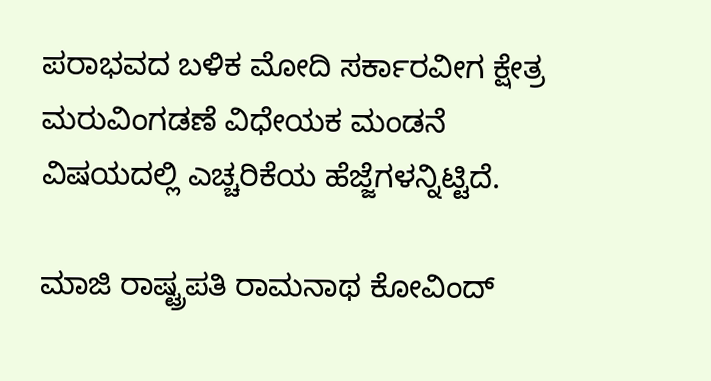ಪರಾಭವದ ಬಳಿಕ ಮೋದಿ ಸರ್ಕಾರವೀಗ ಕ್ಷೇತ್ರ ಮರುವಿಂಗಡಣೆ ವಿಧೇಯಕ ಮಂಡನೆ ವಿಷಯದಲ್ಲಿ ಎಚ್ಚರಿಕೆಯ ಹೆಜ್ಜೆಗಳನ್ನಿಟ್ಟಿದೆ.

ಮಾಜಿ ರಾಷ್ಟ್ರಪತಿ ರಾಮನಾಥ ಕೋವಿಂದ್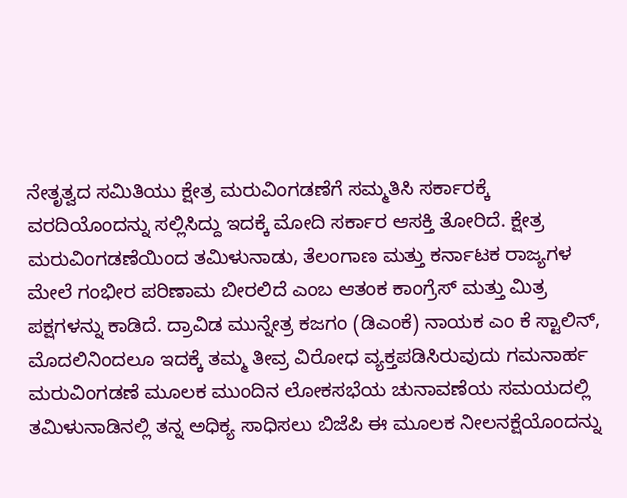ನೇತೃತ್ವದ ಸಮಿತಿಯು ಕ್ಷೇತ್ರ ಮರುವಿಂಗಡಣೆಗೆ ಸಮ್ಮತಿಸಿ ಸರ್ಕಾರಕ್ಕೆ ವರದಿಯೊಂದನ್ನು ಸಲ್ಲಿಸಿದ್ದು ಇದಕ್ಕೆ ಮೋದಿ ಸರ್ಕಾರ ಆಸಕ್ತಿ ತೋರಿದೆ. ಕ್ಷೇತ್ರ ಮರುವಿಂಗಡಣೆಯಿಂದ ತಮಿಳುನಾಡು, ತೆಲಂಗಾಣ ಮತ್ತು ಕರ್ನಾಟಕ ರಾಜ್ಯಗಳ ಮೇಲೆ ಗಂಭೀರ ಪರಿಣಾಮ ಬೀರಲಿದೆ ಎಂಬ ಆತಂಕ ಕಾಂಗ್ರೆಸ್ ಮತ್ತು ಮಿತ್ರ ಪಕ್ಷಗಳನ್ನು ಕಾಡಿದೆ. ದ್ರಾವಿಡ ಮುನ್ನೇತ್ರ ಕಜಗಂ (ಡಿಎಂಕೆ) ನಾಯಕ ಎಂ ಕೆ ಸ್ಟಾಲಿನ್, ಮೊದಲಿನಿಂದಲೂ ಇದಕ್ಕೆ ತಮ್ಮ ತೀವ್ರ ವಿರೋಧ ವ್ಯಕ್ತಪಡಿಸಿರುವುದು ಗಮನಾರ್ಹ ಮರುವಿಂಗಡಣೆ ಮೂಲಕ ಮುಂದಿನ ಲೋಕಸಭೆಯ ಚುನಾವಣೆಯ ಸಮಯದಲ್ಲಿ ತಮಿಳುನಾಡಿನಲ್ಲಿ ತನ್ನ ಅಧಿಕ್ಯ ಸಾಧಿಸಲು ಬಿಜೆಪಿ ಈ ಮೂಲಕ ನೀಲನಕ್ಷೆಯೊಂದನ್ನು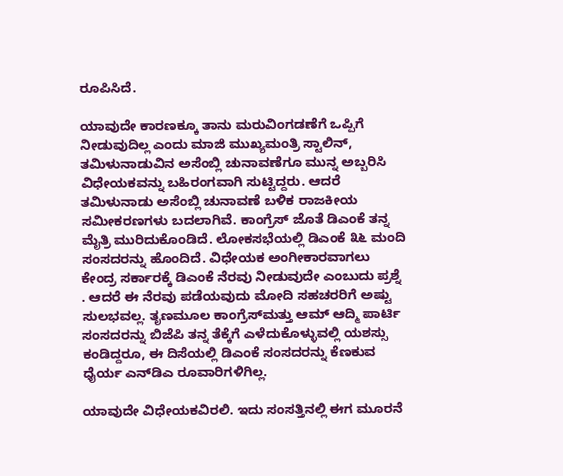ರೂಪಿಸಿದೆ.

ಯಾವುದೇ ಕಾರಣಕ್ಕೂ ತಾನು ಮರುವಿಂಗಡಣೆಗೆ ಒಪ್ಪಿಗೆ ನೀಡುವುದಿಲ್ಲ ಎಂದು ಮಾಜಿ ಮುಖ್ಯಮಂತ್ರಿ ಸ್ಟಾಲಿನ್, ತಮಿಳುನಾಡುವಿನ ಅಸೆಂಬ್ಲಿ ಚುನಾವಣೆಗೂ ಮುನ್ನ ಅಬ್ಬರಿಸಿ ವಿಧೇಯಕವನ್ನು ಬಹಿರಂಗವಾಗಿ ಸುಟ್ಟಿದ್ದರು. ಆದರೆ ತಮಿಳುನಾಡು ಅಸೆಂಬ್ಲಿ ಚುನಾವಣೆ ಬಳಿಕ ರಾಜಕೀಯ ಸಮೀಕರಣಗಳು ಬದಲಾಗಿವೆ. ಕಾಂಗ್ರೆಸ್ ಜೊತೆ ಡಿಎಂಕೆ ತನ್ನ ಮೈತ್ರಿ ಮುರಿದುಕೊಂಡಿದೆ. ಲೋಕಸಭೆಯಲ್ಲಿ ಡಿಎಂಕೆ ೩೬ ಮಂದಿ ಸಂಸದರನ್ನು ಹೊಂದಿದೆ. ವಿಧೇಯಕ ಅಂಗೀಕಾರವಾಗಲು ಕೇಂದ್ರ ಸರ್ಕಾರಕ್ಕೆ ಡಿಎಂಕೆ ನೆರವು ನೀಡುವುದೇ ಎಂಬುದು ಪ್ರಶ್ನೆ . ಆದರೆ ಈ ನೆರವು ಪಡೆಯವುದು ಮೋದಿ ಸಹಚರರಿಗೆ ಅಷ್ಟು ಸುಲಭವಲ್ಲ. ತೃಣಮೂಲ ಕಾಂಗ್ರೆಸ್‌ಮತ್ತು ಆಮ್ ಆದ್ಮಿ ಪಾರ್ಟಿ ಸಂಸದರನ್ನು ಬಿಜೆಪಿ ತನ್ನ ತೆಕ್ಕೆಗೆ ಎಳೆದುಕೊಳ್ಳುವಲ್ಲಿ ಯಶಸ್ಸು ಕಂಡಿದ್ದರೂ, ಈ ದಿಸೆಯಲ್ಲಿ ಡಿಎಂಕೆ ಸಂಸದರನ್ನು ಕೆಣಕುವ ಧೈರ್ಯ ಎನ್‌ಡಿಎ ರೂವಾರಿಗಳಿಗಿಲ್ಲ.

ಯಾವುದೇ ವಿಧೇಯಕವಿರಲಿ. ಇದು ಸಂಸತ್ತಿನಲ್ಲಿ ಈಗ ಮೂರನೆ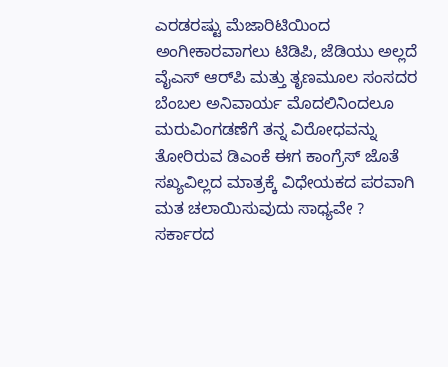ಎರಡರಷ್ಟು ಮೆಜಾರಿಟಿಯಿಂದ ಅಂಗೀಕಾರವಾಗಲು ಟಿಡಿಪಿ, ಜೆಡಿಯು ಅಲ್ಲದೆ ವೈಎಸ್ ಆರ್‌ಪಿ ಮತ್ತು ತೃಣಮೂಲ ಸಂಸದರ ಬೆಂಬಲ ಅನಿವಾರ್ಯ ಮೊದಲಿನಿಂದಲೂ ಮರುವಿಂಗಡಣೆಗೆ ತನ್ನ ವಿರೋಧವನ್ನು ತೋರಿರುವ ಡಿಎಂಕೆ ಈಗ ಕಾಂಗ್ರೆಸ್ ಜೊತೆ ಸಖ್ಯವಿಲ್ಲದ ಮಾತ್ರಕ್ಕೆ ವಿಧೇಯಕದ ಪರವಾಗಿ ಮತ ಚಲಾಯಿಸುವುದು ಸಾಧ್ಯವೇ ? ಸರ್ಕಾರದ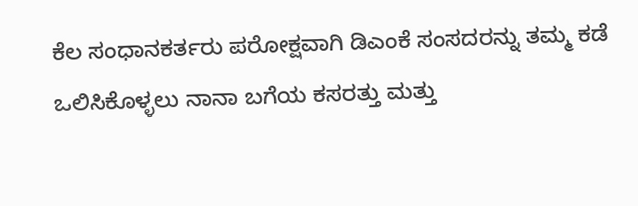ಕೆಲ ಸಂಧಾನಕರ್ತರು ಪರೋಕ್ಷವಾಗಿ ಡಿಎಂಕೆ ಸಂಸದರನ್ನು ತಮ್ಮ ಕಡೆ ಒಲಿಸಿಕೊಳ್ಳಲು ನಾನಾ ಬಗೆಯ ಕಸರತ್ತು ಮತ್ತು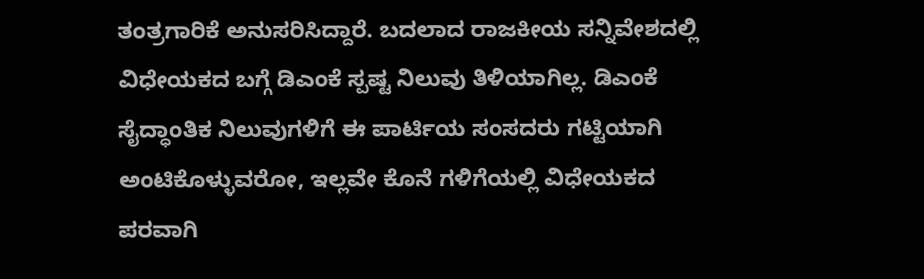ತಂತ್ರಗಾರಿಕೆ ಅನುಸರಿಸಿದ್ದಾರೆ. ಬದಲಾದ ರಾಜಕೀಯ ಸನ್ನಿವೇಶದಲ್ಲಿ ವಿಧೇಯಕದ ಬಗ್ಗೆ ಡಿಎಂಕೆ ಸ್ಪಷ್ಟ ನಿಲುವು ತಿಳಿಯಾಗಿಲ್ಲ. ಡಿಎಂಕೆ ಸೈದ್ಧಾಂತಿಕ ನಿಲುವುಗಳಿಗೆ ಈ ಪಾರ್ಟಿಯ ಸಂಸದರು ಗಟ್ಟಿಯಾಗಿ ಅಂಟಿಕೊಳ್ಳುವರೋ, ಇಲ್ಲವೇ ಕೊನೆ ಗಳಿಗೆಯಲ್ಲಿ ವಿಧೇಯಕದ ಪರವಾಗಿ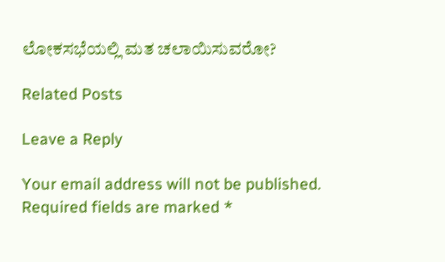ಲೋಕಸಭೆಯಲ್ಲಿ ಮತ ಚಲಾಯಿಸುವರೋ?

Related Posts

Leave a Reply

Your email address will not be published. Required fields are marked *